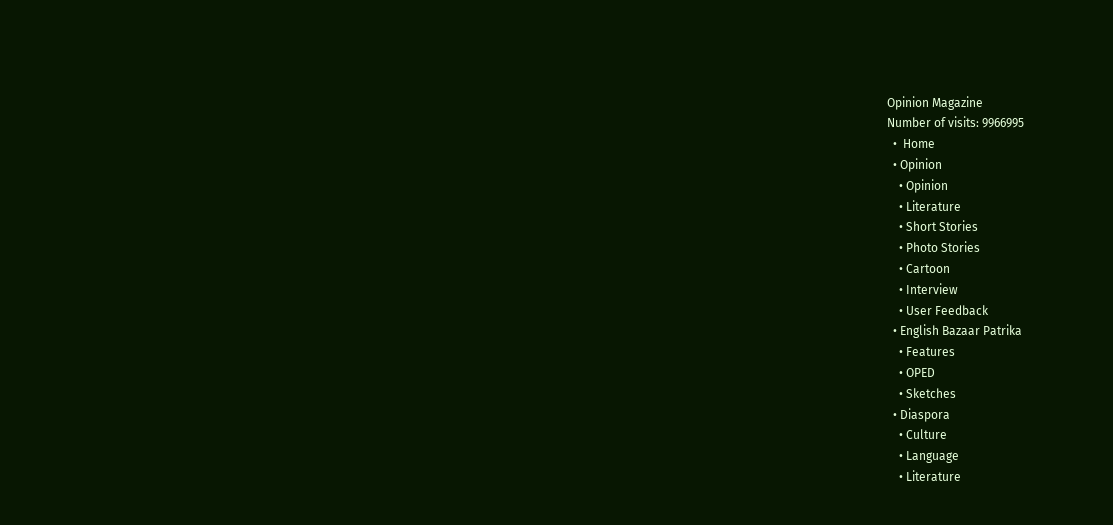Opinion Magazine
Number of visits: 9966995
  •  Home
  • Opinion
    • Opinion
    • Literature
    • Short Stories
    • Photo Stories
    • Cartoon
    • Interview
    • User Feedback
  • English Bazaar Patrika
    • Features
    • OPED
    • Sketches
  • Diaspora
    • Culture
    • Language
    • Literature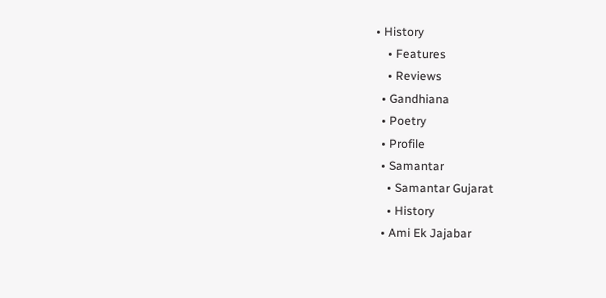• History
    • Features
    • Reviews
  • Gandhiana
  • Poetry
  • Profile
  • Samantar
    • Samantar Gujarat
    • History
  • Ami Ek Jajabar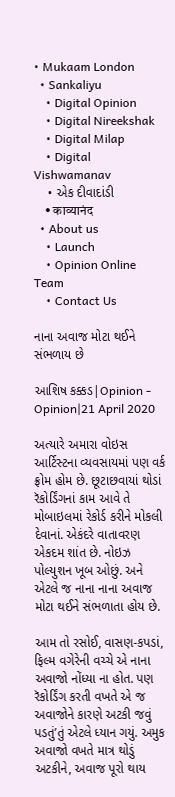• Mukaam London
  • Sankaliyu
    • Digital Opinion
    • Digital Nireekshak
    • Digital Milap
    • Digital Vishwamanav
    • એક દીવાદાંડી
    • काव्यानंद
  • About us
    • Launch
    • Opinion Online Team
    • Contact Us

નાના અવાજ મોટા થઈને સંભળાય છે

આશિષ કક્કડ|Opinion - Opinion|21 April 2020

અત્યારે અમારા વોઇસ આર્ટિસ્ટના વ્યવસાયમાં પણ વર્ક ફ્રોમ હોમ છે. છૂટાછવાયાં થોડાં રૅકોર્ડિંગનાં કામ આવે તે મોબાઇલમાં રેકોર્ડ કરીને મોકલી દેવાનાં. એકંદરે વાતાવરણ એકદમ શાંત છે. નોઇઝ પોલ્યુશન ખૂબ ઓછું. અને એટલે જ નાના નાના અવાજ મોટા થઈને સંભળાતા હોય છે.

આમ તો રસોઈ, વાસણ-કપડાં, ફિલ્મ વગેરેની વચ્ચે એ નાના અવાજો નોંધ્યા ના હોત. પણ રૅકોર્ડિંગ કરતી વખતે એ જ અવાજોને કારણે અટકી જવું પડતું’તું એટલે ધ્યાન ગયું. અમુક અવાજો વખતે માત્ર થોડું અટકીને, અવાજ પૂરો થાય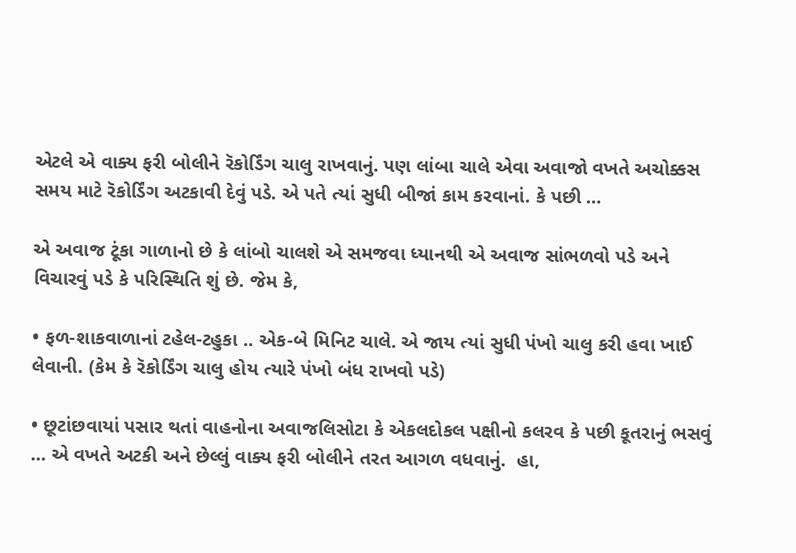એટલે એ વાક્ય ફરી બોલીને રૅકોર્ડિંગ ચાલુ રાખવાનું. પણ લાંબા ચાલે એવા અવાજો વખતે અચોક્કસ સમય માટે રૅકોર્ડિંગ અટકાવી દેવું પડે. એ પતે ત્યાં સુધી બીજાં કામ કરવાનાં. કે પછી …

એ અવાજ ટૂંકા ગાળાનો છે કે લાંબો ચાલશે એ સમજવા ધ્યાનથી એ અવાજ સાંભળવો પડે અને વિચારવું પડે કે પરિસ્થિતિ શું છે. જેમ કે,

• ફળ-શાકવાળાનાં ટહેલ-ટહુકા .. એક-બે મિનિટ ચાલે. એ જાય ત્યાં સુધી પંખો ચાલુ કરી હવા ખાઈ લેવાની. (કેમ કે રૅકોર્ડિંગ ચાલુ હોય ત્યારે પંખો બંધ રાખવો પડે)

• છૂટાંછવાયાં પસાર થતાં વાહનોના અવાજલિસોટા કે એકલદોકલ પક્ષીનો કલરવ કે પછી કૂતરાનું ભસવું … એ વખતે અટકી અને છેલ્લું વાક્ય ફરી બોલીને તરત આગળ વધવાનું.  હા,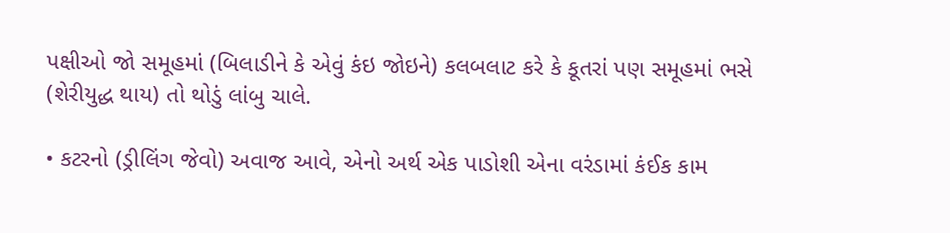પક્ષીઓ જો સમૂહમાં (બિલાડીને કે એવું કંઇ જોઇને) કલબલાટ કરે કે કૂતરાં પણ સમૂહમાં ભસે (શેરીયુદ્ધ થાય) તો થોડું લાંબુ ચાલે.

• કટરનો (ડ્રીલિંગ જેવો) અવાજ આવે, એનો અર્થ એક પાડોશી એના વરંડામાં કંઈક કામ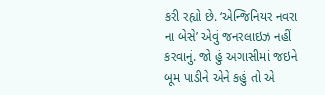કરી રહ્યો છે. ‘એન્જિનિયર નવરા ના બેસે’ એવું જનરલાઇઝ નહીં કરવાનું. જો હું અગાસીમાં જઇને બૂમ પાડીને એને કહું તો એ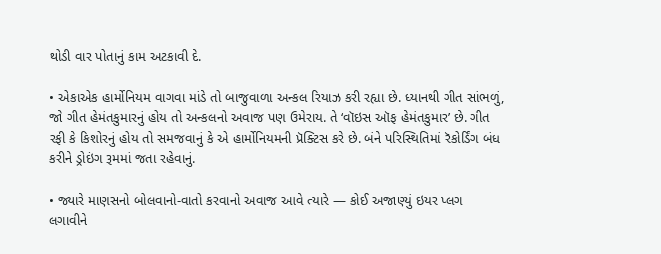થોડી વાર પોતાનું કામ અટકાવી દે.

• એકાએક હાર્મોનિયમ વાગવા માંડે તો બાજુવાળા અન્કલ રિયાઝ કરી રહ્યા છે. ધ્યાનથી ગીત સાંભળું, જો ગીત હેમંતકુમારનું હોય તો અન્કલનો અવાજ પણ ઉમેરાય. તે ‘વૉઇસ ઑફ હેમંતકુમાર’ છે. ગીત રફી કે કિશોરનું હોય તો સમજવાનું કે એ હાર્મોનિયમની પ્રૅક્ટિસ કરે છે. બંને પરિસ્થિતિમાં રૅકોર્ડિંગ બંધ કરીને ડ્રોઇંગ રૂમમાં જતા રહેવાનું.

• જ્યારે માણસનો બોલવાનો-વાતો કરવાનો અવાજ આવે ત્યારે — કોઈ અજાણ્યું ઇયર પ્લગ લગાવીને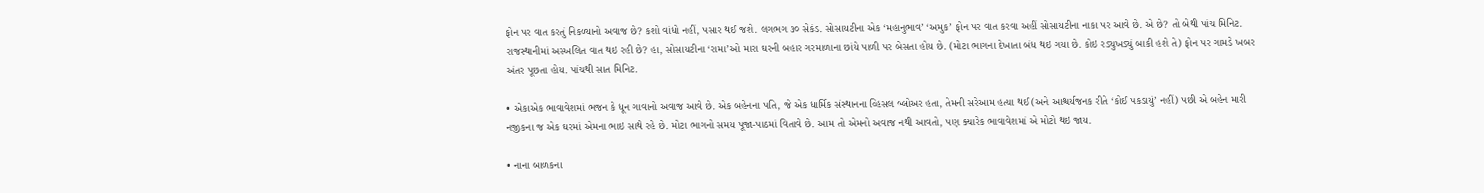ફોન પર વાત કરતું નિકળ્યાનો અવાજ છે? કશો વાંધો નહીં, પસાર થઈ જશે. લગભગ ૩૦ સેકંડ. સોસાયટીના એક ‘મહાનુભાવ’ ‘અમુક’ ફોન પર વાત કરવા અહીં સોસાયટીના નાકા પર આવે છે. એ છે? તો બેથી પાંચ મિનિટ. રાજસ્થાનીમાં અસ્ખલિત વાત થઇ રહી છે? હા, સોસાયટીના ‘રામા’ઓ મારા ઘરની બહાર ગરમાળાના છાંયે પાળી પર બેસતા હોય છે. (મોટા ભાગના દેખાતા બંધ થઇ ગયા છે. કોઇ રડ્યુખડ્યું બાકી હશે તે) ફોન પર ગામડે ખબર અંતર પૂછતા હોય. પાંચથી સાત મિનિટ.

• એકાએક ભાવાવેશમાં ભજન કે ધૂન ગાવાનો અવાજ આવે છે. એક બહેનના પતિ, જે એક ધાર્મિક સંસ્થાનના વ્હિસલ બ્લોઅર હતા, તેમની સરેઆમ હત્યા થઈ (અને આશ્ચર્યજનક રીતે ‘કોઈ પકડાયું’ નહીં) પછી એ બહેન મારી નજીકના જ એક ઘરમાં એમના ભાઇ સાથે રહે છે. મોટા ભાગનો સમય પૂજા-પાઠમાં વિતાવે છે. આમ તો એમનો અવાજ નથી આવતો, પણ ક્યારેક ભાવાવેશમાં એ મોટો થઇ જાય.

• નાના બાળકના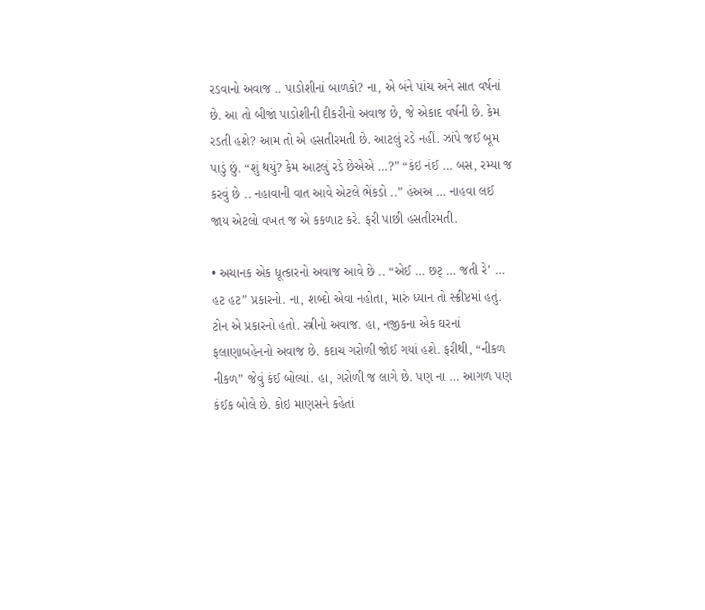રડવાનો અવાજ .. પાડોશીનાં બાળકો? ના, એ બંને પાંચ અને સાત વર્ષનાં છે. આ તો બીજાં પાડોશીની દીકરીનો અવાજ છે, જે એકાદ વર્ષની છે. કેમ રડતી હશે? આમ તો એ હસતીરમતી છે. આટલું રડે નહીં. ઝાંપે જઈ બૂમ પાડું છું. “શું થયું? કેમ આટલું રડે છેએએ …?” “કંઇ નંઈ … બસ, રમ્યા જ કરવું છે .. નહાવાની વાત આવે એટલે ભેંકડો ..” હંઅઅ … નાહવા લઈ જાય એટલો વખત જ એ કકળાટ કરે. ફરી પાછી હસતીરમતી.

• અચાનક એક ધૂત્કારનો અવાજ આવે છે .. “એઈ … છટ્ … જતી રે’ … હટ હટ” પ્રકારનો. ના, શબ્દો એવા નહોતા, મારું ધ્યાન તો સ્ક્રીપ્ટમાં હતું. ટોન એ પ્રકારનો હતો. સ્ત્રીનો અવાજ. હા, નજીકના એક ઘરનાં ફલાણાબહેનનો અવાજ છે. કદાચ ગરોળી જોઈ ગયાં હશે. ફરીથી, “નીકળ નીકળ” જેવું કંઈ બોલ્યાં. હા, ગરોળી જ લાગે છે. પણ ના … આગળ પણ કંઈક બોલે છે. કોઇ માણસને કહેતાં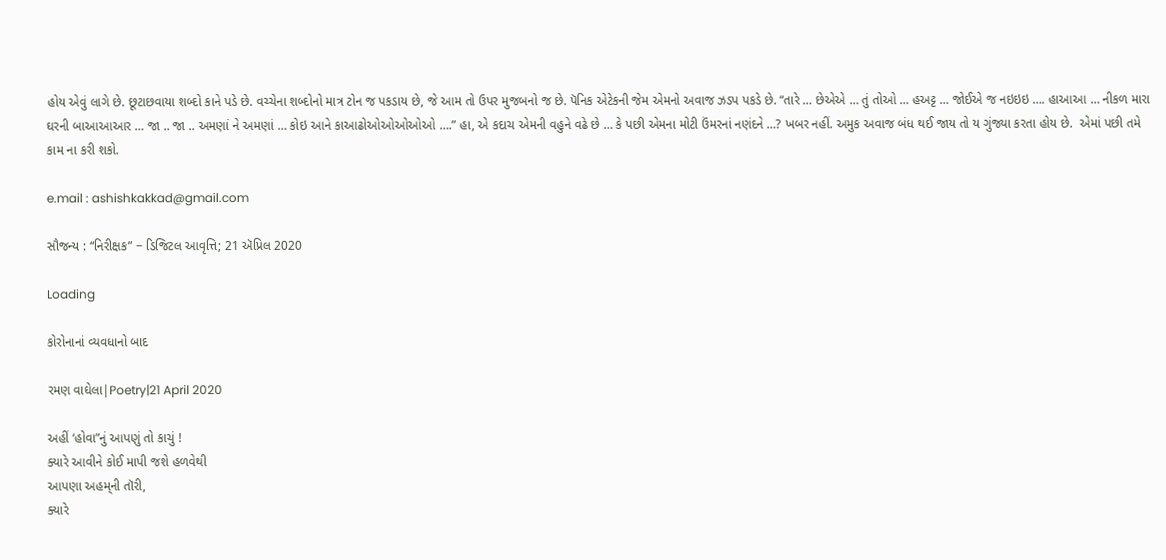હોય એવું લાગે છે. છૂટાછવાયા શબ્દો કાને પડે છે. વચ્ચેના શબ્દોનો માત્ર ટોન જ પકડાય છે, જે આમ તો ઉપર મુજબનો જ છે. પૅનિક એટેકની જેમ એમનો અવાજ ઝડપ પકડે છે. “તારે … છેએએ … તું તોઓ … હઅટ્ટ … જોઈએ જ નઇઇઇ …. હાઆઆ … નીકળ મારા ઘરની બાઆઆઆર … જા .. જા .. અમણાં ને અમણાં … કોઇ આને કાઆઢોઓઓઓઓઓ ….” હા, એ કદાચ એમની વહુને વઢે છે … કે પછી એમના મોટી ઉંમરનાં નણંદને …? ખબર નહીં. અમુક અવાજ બંધ થઈ જાય તો ય ગુંજ્યા કરતા હોય છે.  એમાં પછી તમે કામ ના કરી શકો.

e.mail : ashishkakkad@gmail.com

સૌજન્ય : “નિરીક્ષક” − ડિજિટલ આવૃત્તિ; 21 ઍપ્રિલ 2020

Loading

કોરોનાનાં વ્યવધાનો બાદ

રમણ વાઘેલા|Poetry|21 April 2020

અહીં ‘હોવા”નું આપણું તો કાચું !
ક્યારે આવીને કોઈ માપી જશે હળવેથી
આપણા અહમ્‌ની તૉરી,
ક્યારે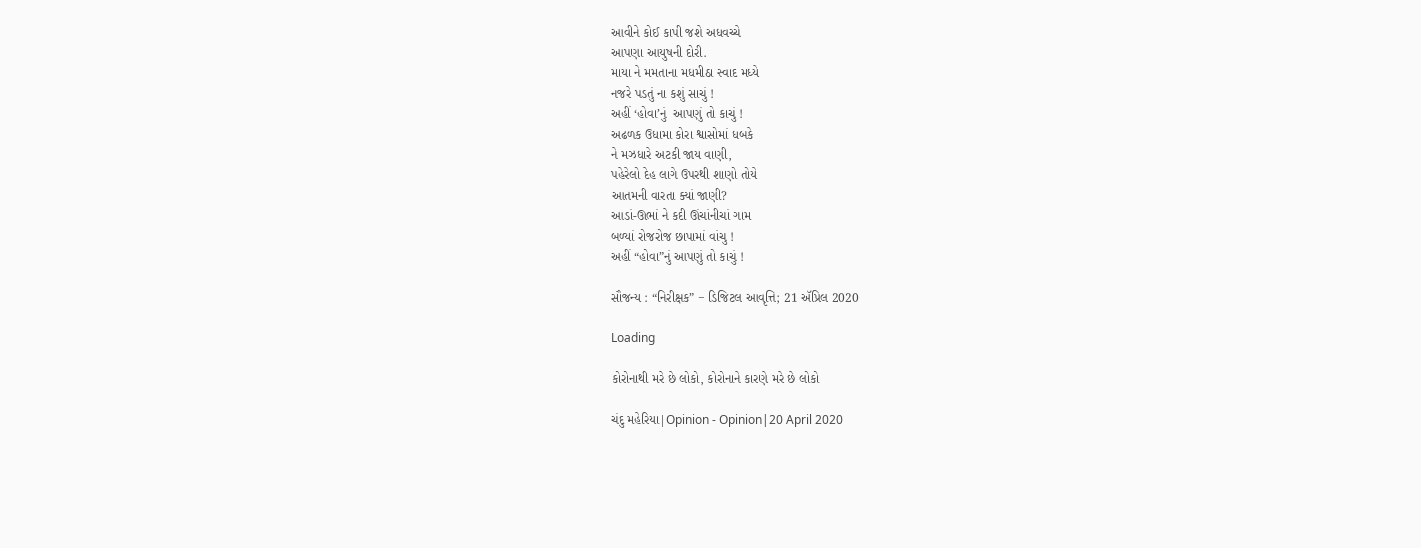આવીને કોઈ કાપી જશે અધવચ્ચે
આપણા આયુષની દોરી.
માયા ને મમતાના મધમીઠા સ્વાદ મધ્યે
નજરે પડતું ના કશું સાચું !
અહીં ‘હોવા’નું  આપણું તો કાચું !
અઢળક ઉધામા કોરા શ્વાસોમાં ધબકે
ને મઝધારે અટકી જાય વાણી,
પહેરેલો દેહ લાગે ઉપરથી શાણો તોયે
આતમની વારતા ક્યાં જાણી?
આડાં-ઊભાં ને કદી ઊંચાંનીચાં ગામ
બળ્યાં રોજરોજ છાપામાં વાંચુ !
અહીં “હોવા”નું આપણું તો કાચું !

સૌજન્ય : “નિરીક્ષક” − ડિજિટલ આવૃત્તિ; 21 ઍપ્રિલ 2020

Loading

કોરોનાથી મરે છે લોકો, કોરોનાને કારણે મરે છે લોકો

ચંદુ મહેરિયા|Opinion - Opinion|20 April 2020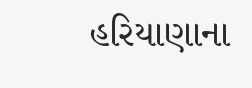હરિયાણાના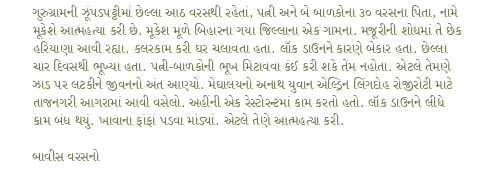ગુરુગ્રામની ઝૂંપડપટ્ટીમાં છેલ્લા આઠ વરસથી રહેતાં, પત્ની અને બે બાળકોના ૩૦ વરસના પિતા, નામે મૂકેશે આત્મહત્યા કરી છે. મૂકેશ મૂળે બિહારના ગયા જિલ્લાના એક ગામના. મજૂરીની શોધમાં તે છેક હરિયાણા આવી રહ્યા. કલરકામ કરી ઘર ચલાવતા હતા. લૉક ડાઉનને કારણે બેકાર હતા. છેલ્લા ચાર દિવસથી ભૂખ્યા હતા. પત્ની-બાળકોની ભૂખ મિટાવવા કંઈ કરી શકે તેમ નહોતા. એટલે તેમણે ઝાડ પર લટકીને જીવનનો અંત આણ્યો. મેઘાલયનો અનાથ યુવાન એલ્ડ્રિન લિંગદોહ રોજીરોટી માટે તાજનગરી આગરામાં આવી વસેલો. અહીંની એક રેસ્ટોરન્ટમાં કામ કરતો હતો. લૉક ડાઉનને લીધે કામ બંધ થયું. ખાવાના ફાંફાં પડવા માંડ્યાં. એટલે તેણે આત્મહત્યા કરી.

બાવીસ વરસનો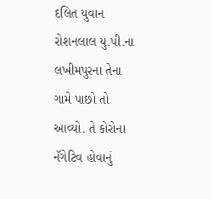દલિત યુવાન રોશનલાલ યુ.પી.ના લખીમપુરના તેના ગામે પાછો તો આવ્યો. તે કોરોના નૅગેટિવ હોવાનું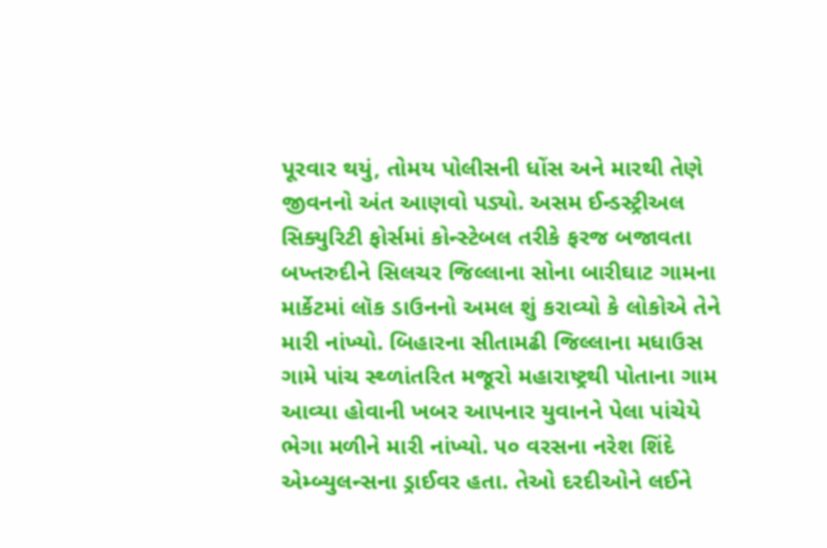પૂરવાર થયું, તોમય પોલીસની ધોંસ અને મારથી તેણે જીવનનો અંત આણવો પડ્યો. અસમ ઈન્ડસ્ટ્રીઅલ સિક્યુરિટી ફોર્સમાં કોન્સ્ટેબલ તરીકે ફરજ બજાવતા બખ્તરુદીને સિલચર જિલ્લાના સોના બારીઘાટ ગામના માર્કેટમાં લૉક ડાઉનનો અમલ શું કરાવ્યો કે લોકોએ તેને મારી નાંખ્યો. બિહારના સીતામઢી જિલ્લાના મધાઉસ ગામે પાંચ સ્થ્ળાંતરિત મજૂરો મહારાષ્ટ્રથી પોતાના ગામ આવ્યા હોવાની ખબર આપનાર યુવાનને પેલા પાંચેયે ભેગા મળીને મારી નાંખ્યો. ૫૦ વરસના નરેશ શિંદે એમ્બ્યુલન્સના ડ્રાઈવર હતા. તેઓ દરદીઓને લઈને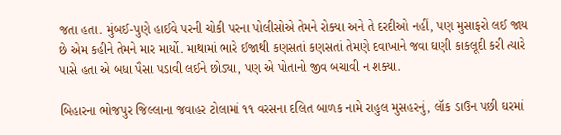જતા હતા. મુંબઈ-પુણે હાઈવે પરની ચોકી પરના પોલીસોએ તેમને રોક્યા અને તે દરદીઓ નહીં, પણ મુસાફરો લઈ જાય છે એમ કહીને તેમને માર માર્યો. માથામાં ભારે ઈજાથી કણસતાં કણસતાં તેમણે દવાખાને જવા ઘણી કાકલૂદી કરી ત્યારે પાસે હતા એ બધા પૈસા પડાવી લઈને છોડ્યા, પણ એ પોતાનો જીવ બચાવી ન શક્યા.

બિહારના ભોજપુર જિલ્લાના જવાહર ટોલામાં ૧૧ વરસના દલિત બાળક નામે રાહુલ મુસહરનું, લૉક ડાઉન પછી ઘરમાં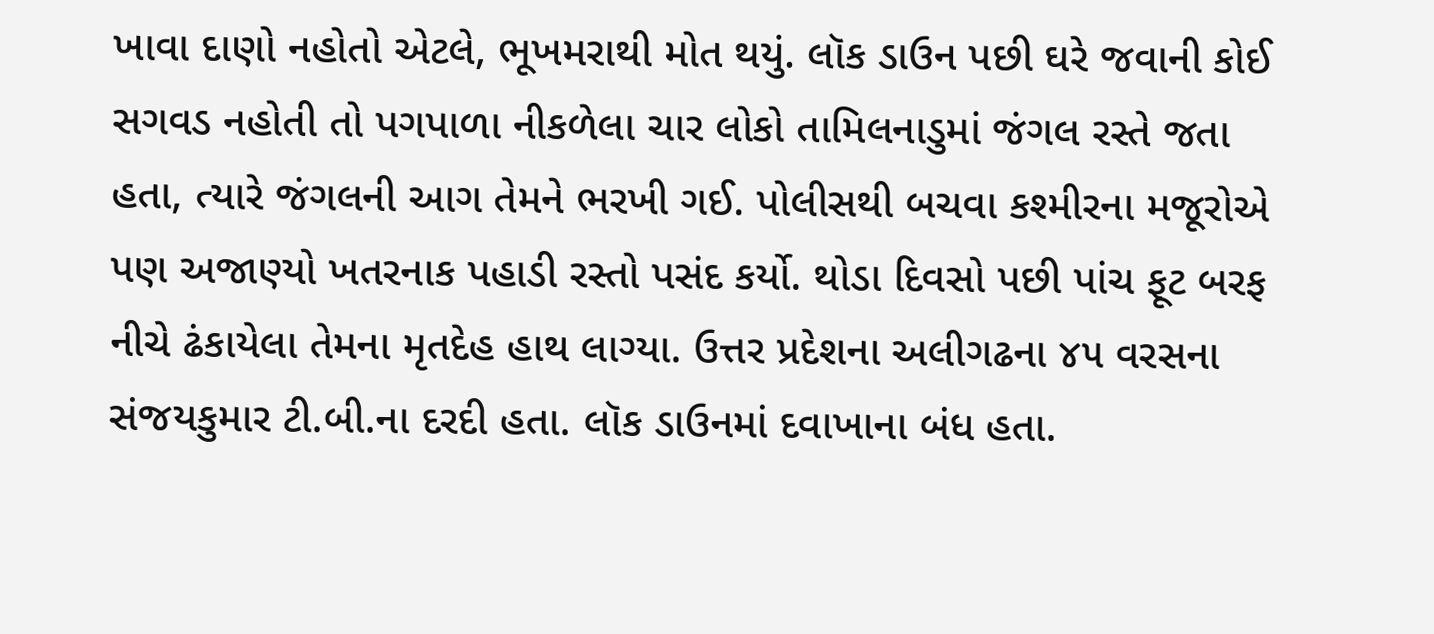ખાવા દાણો નહોતો એટલે, ભૂખમરાથી મોત થયું. લૉક ડાઉન પછી ઘરે જવાની કોઈ સગવડ નહોતી તો પગપાળા નીકળેલા ચાર લોકો તામિલનાડુમાં જંગલ રસ્તે જતા હતા, ત્યારે જંગલની આગ તેમને ભરખી ગઈ. પોલીસથી બચવા કશ્મીરના મજૂરોએ પણ અજાણ્યો ખતરનાક પહાડી રસ્તો પસંદ કર્યો. થોડા દિવસો પછી પાંચ ફૂટ બરફ નીચે ઢંકાયેલા તેમના મૃતદેહ હાથ લાગ્યા. ઉત્તર પ્રદેશના અલીગઢના ૪૫ વરસના સંજયકુમાર ટી.બી.ના દરદી હતા. લૉક ડાઉનમાં દવાખાના બંધ હતા.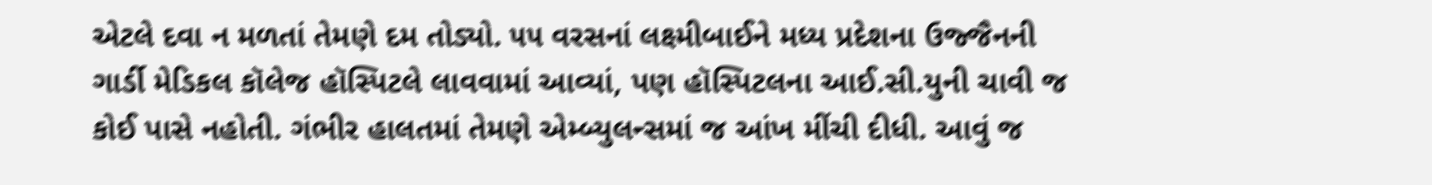એટલે દવા ન મળતાં તેમણે દમ તોડ્યો. ૫૫ વરસનાં લક્ષ્મીબાઈને મધ્ય પ્રદેશના ઉજ્જૈનની ગાર્ડી મેડિકલ કૉલેજ હૉસ્પિટલે લાવવામાં આવ્યાં, પણ હૉસ્પિટલના આઈ.સી.યુની ચાવી જ કોઈ પાસે નહોતી. ગંભીર હાલતમાં તેમણે એમ્બ્યુલન્સમાં જ આંખ મીંચી દીધી. આવું જ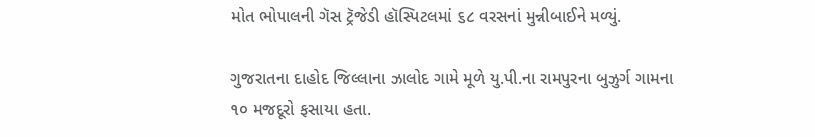મોત ભોપાલની ગૅસ ટ્રૅજેડી હૉસ્પિટલમાં ૬૮ વરસનાં મુન્નીબાઈને મળ્યું.

ગુજરાતના દાહોદ જિલ્લાના ઝાલોદ ગામે મૂળે યુ.પી.ના રામપુરના બુઝુર્ગ ગામના ૧૦ મજદૂરો ફસાયા હતા.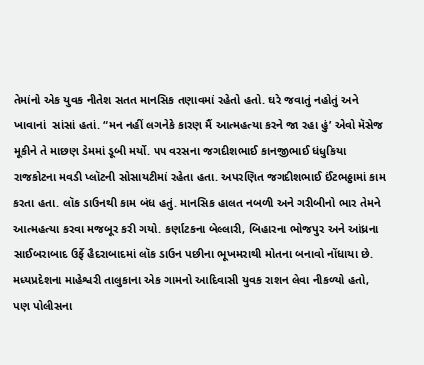તેમાંનો એક યુવક નીતેશ સતત માનસિક તણાવમાં રહેતો હતો. ઘરે જવાતું નહોતું અને ખાવાનાં  સાંસાં હતાં. “મન નહીં લગનેકે કારણ મૈં આત્મહત્યા કરને જા રહા હું’ એવો મૅસેજ મૂકીને તે માછણ ડેમમાં ડૂબી મર્યો. ૫૫ વરસના જગદીશભાઈ કાનજીભાઈ ધંધુકિયા રાજકોટના મવડી પ્લૉટની સોસાયટીમાં રહેતા હતા. અપરણિત જગદીશભાઈ ઈંટભઠ્ઠામાં કામ કરતા હતા. લૉક ડાઉનથી કામ બંધ હતું. માનસિક હાલત નબળી અને ગરીબીનો ભાર તેમને આત્મહત્યા કરવા મજબૂર કરી ગયો. કર્ણાટકના બેલ્લારી, બિહારના ભોજપુર અને આંધ્રના સાઈબરાબાદ ઉર્ફે હૈદરાબાદમાં લૉક ડાઉન પછીના ભૂખમરાથી મોતના બનાવો નોંધાયા છે. મધ્યપ્રદેશના માહેશ્વરી તાલુકાના એક ગામનો આદિવાસી યુવક રાશન લેવા નીકળ્યો હતો, પણ પોલીસના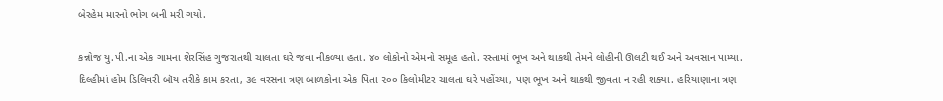બેરહેમ મારનો ભોગ બની મરી ગયો.

કન્નોજ યુ.પી.ના એક ગામના શેરસિંહ ગુજરાતથી ચાલતા ઘરે જવા નીકળ્યા હતા. ૪૦ લોકોનો એમનો સમૂહ હતો. રસ્તામાં ભૂખ અને થાકથી તેમને લોહીની ઊલટી થઈ અને અવસાન પામ્યા. દિલ્હીમાં હોમ ડિલિવરી બૉય તરીકે કામ કરતા, ૩૯ વરસના ત્રણ બાળકોના એક પિતા ૨૦૦ કિલોમીટર ચાલતા ઘરે પહોંચ્યા, પણ ભૂખ અને થાકથી જીવતા ન રહી શક્યા. હરિયાણાના ત્રણ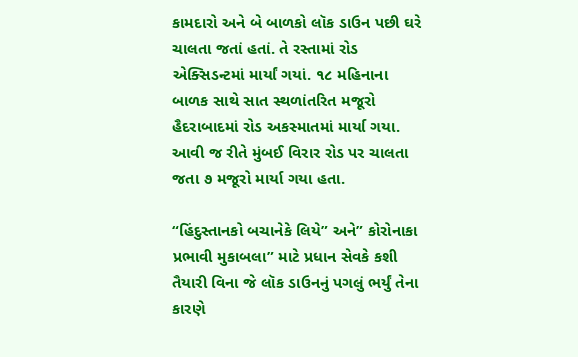કામદારો અને બે બાળકો લૉક ડાઉન પછી ઘરે ચાલતા જતાં હતાં. તે રસ્તામાં રોડ એક્સિડન્ટમાં માર્યાં ગયાં. ૧૮ મહિનાના બાળક સાથે સાત સ્થળાંતરિત મજૂરો હૈદરાબાદમાં રોડ અકસ્માતમાં માર્યા ગયા. આવી જ રીતે મુંબઈ વિરાર રોડ પર ચાલતા જતા ૭ મજૂરો માર્યા ગયા હતા.

“હિંદુસ્તાનકો બચાનેકે લિયે” અને” કોરોનાકા પ્રભાવી મુકાબલા” માટે પ્રધાન સેવકે કશી તૈયારી વિના જે લૉક ડાઉનનું પગલું ભર્યું તેના કારણે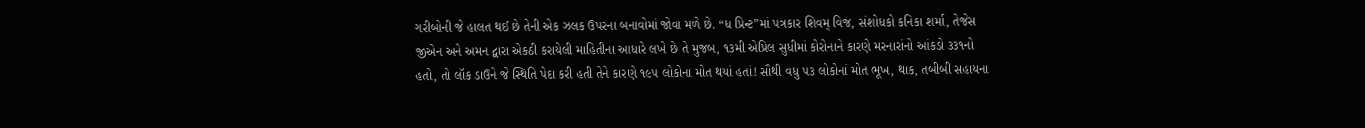ગરીબોની જે હાલત થઈ છે તેની એક ઝલક ઉપરના બનાવોમાં જોવા મળે છે. “ધ પ્રિન્ટ”માં પત્રકાર શિવમ્‌ વિજ, સંશોધકો કનિકા શર્મા, તેજેસ જીએન અને અમન દ્વારા એકઠી કરાયેલી માહિતીના આધારે લખે છે તે મુજબ, ૧૩મી એપ્રિલ સુધીમાં કોરોનાને કારણે મરનારાંનો આંકડો ૩૩૧નો હતો, તો લૉક ડાઉને જે સ્થિતિ પેદા કરી હતી તેને કારણે ૧૯૫ લોકોના મોત થયાં હતાં! સૌથી વધુ ૫૩ લોકોનાં મોત ભૂખ, થાક, તબીબી સહાયના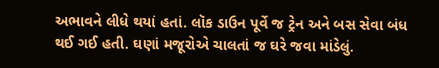અભાવને લીધે થયાં હતાં. લૉક ડાઉન પૂર્વે જ ટ્રેન અને બસ સેવા બંધ થઈ ગઈ હતી. ઘણાં મજૂરોએ ચાલતાં જ ઘરે જવા માંડેલું.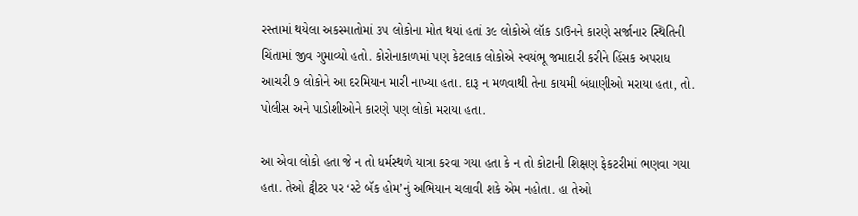રસ્તામાં થયેલા અકસ્માતોમાં ૩૫ લોકોના મોત થયાં હતાં ૩૯ લોકોએ લૉક ડાઉનને કારણે સર્જાનાર સ્થિતિની ચિંતામાં જીવ ગુમાવ્યો હતો. કોરોનાકાળમાં પણ કેટલાક લોકોએ સ્વયંભૂ જમાદારી કરીને હિંસક અપરાધ આચરી ૭ લોકોને આ દરમિયાન મારી નાખ્યા હતા. દારૂ ન મળવાથી તેના કાયમી બંધાણીઓ મરાયા હતા, તો. પોલીસ અને પાડોશીઓને કારણે પણ લોકો મરાયા હતા.

આ એવા લોકો હતા જે ન તો ધર્મસ્થળે યાત્રા કરવા ગયા હતા કે ન તો કોટાની શિક્ષણ ફેકટરીમાં ભણવા ગયા હતા. તેઓ ટ્વીટર પર ‘સ્ટે બૅક હોમ’નું અભિયાન ચલાવી શકે એમ નહોતા. હા તેઓ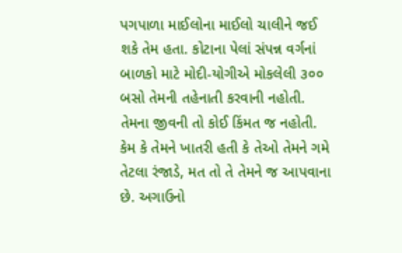પગપાળા માઈલોના માઈલો ચાલીને જઈ શકે તેમ હતા. કોટાના પેલાં સંપન્ન વર્ગનાં બાળકો માટે મોદી-યોગીએ મોકલેલી ૩૦૦ બસો તેમની તહેનાતી કરવાની નહોતી. તેમના જીવની તો કોઈ કિંમત જ નહોતી. કેમ કે તેમને ખાતરી હતી કે તેઓ તેમને ગમે તેટલા રંજાડે, મત તો તે તેમને જ આપવાના છે. અગાઉનો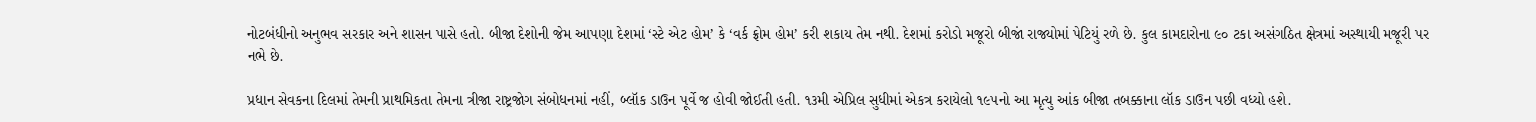નોટબંધીનો અનુભવ સરકાર અને શાસન પાસે હતો. બીજા દેશોની જેમ આપણા દેશમાં ‘સ્ટે એટ હોમ’ કે ‘વર્ક ફ્રોમ હોમ’ કરી શકાય તેમ નથી. દેશમાં કરોડો મજૂરો બીજાં રાજ્યોમાં પેટિયું રળે છે. કુલ કામદારોના ૯૦ ટકા અસંગઠિત ક્ષેત્રમાં અસ્થાયી મજૂરી પર નભે છે.

પ્રધાન સેવકના દિલમાં તેમની પ્રાથમિકતા તેમના ત્રીજા રાષ્ટ્રજોગ સંબોધનમાં નહીં, બ્લૉક ડાઉન પૂર્વે જ હોવી જોઈતી હતી. ૧૩મી એપ્રિલ સુધીમાં એકત્ર કરાયેલો ૧૯૫નો આ મૃત્યુ આંક બીજા તબક્કાના લૉક ડાઉન પછી વધ્યો હશે.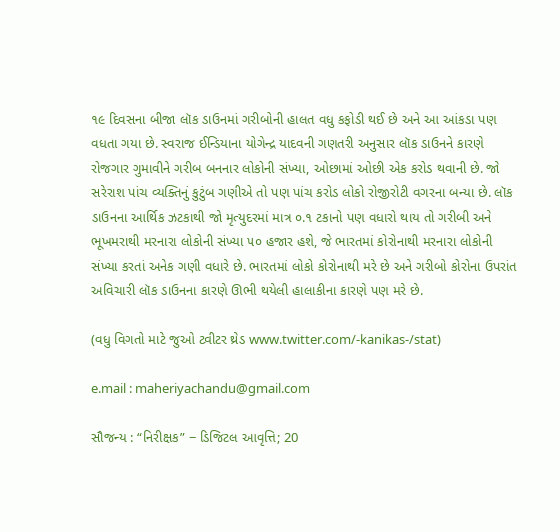૧૯ દિવસના બીજા લૉક ડાઉનમાં ગરીબોની હાલત વધુ કફોડી થઈ છે અને આ આંકડા પણ વધતા ગયા છે. સ્વરાજ ઈન્ડિયાના યોગેન્દ્ર યાદવની ગણતરી અનુસાર લૉક ડાઉનને કારણે રોજગાર ગુમાવીને ગરીબ બનનાર લોકોની સંખ્યા, ઓછામાં ઓછી એક કરોડ થવાની છે. જો સરેરાશ પાંચ વ્યક્તિનું કુટુંબ ગણીએ તો પણ પાંચ કરોડ લોકો રોજીરોટી વગરના બન્યા છે. લૉક ડાઉનના આર્થિક ઝટકાથી જો મૃત્યુદરમાં માત્ર ૦.૧ ટકાનો પણ વધારો થાય તો ગરીબી અને ભૂખમરાથી મરનારા લોકોની સંખ્યા ૫૦ હજાર હશે, જે ભારતમાં કોરોનાથી મરનારા લોકોની સંખ્યા કરતાં અનેક ગણી વધારે છે. ભારતમાં લોકો કોરોનાથી મરે છે અને ગરીબો કોરોના ઉપરાંત અવિચારી લૉક ડાઉનના કારણે ઊભી થયેલી હાલાકીના કારણે પણ મરે છે.

(વધુ વિગતો માટે જુઓ ટ્વીટર થ્રેડ www.twitter.com/-kanikas-/stat)

e.mail : maheriyachandu@gmail.com

સૌજન્ય : “નિરીક્ષક” − ડિજિટલ આવૃત્તિ; 20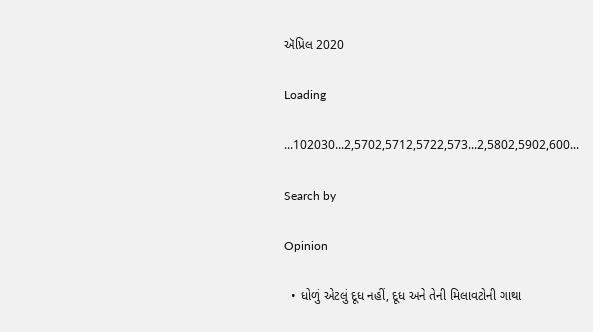ઍપ્રિલ 2020

Loading

...102030...2,5702,5712,5722,573...2,5802,5902,600...

Search by

Opinion

  • ધોળું એટલું દૂધ નહીં, દૂધ અને તેની મિલાવટોની ગાથા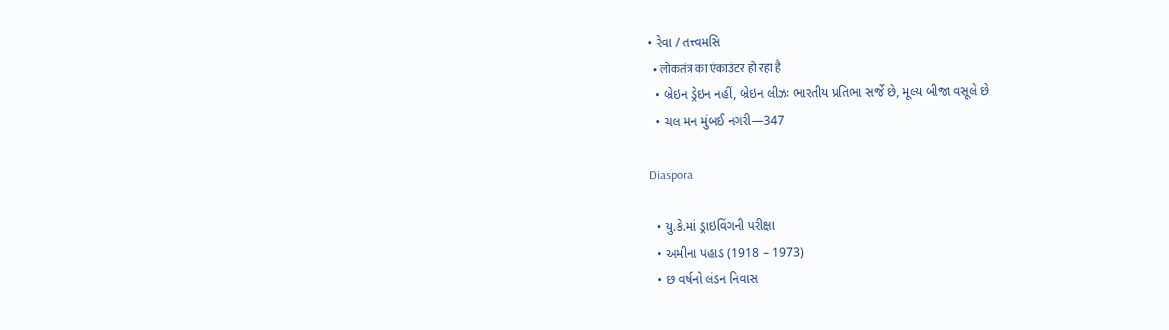• રેવા / તત્ત્વમસિ
  • लोकतंत्र का एंकाउंटर हो रहा है
  • બ્રેઇન ડ્રેઇન નહીં, બ્રેઇન લીઝઃ ભારતીય પ્રતિભા સર્જે છે, મૂલ્ય બીજા વસૂલે છે
  • ચલ મન મુંબઈ નગરી—347

Diaspora

  • યુ.કે.માં ડ્રાઇવિંગની પરીક્ષા
  • અમીના પહાડ (1918 – 1973)
  • છ વર્ષનો લંડન નિવાસ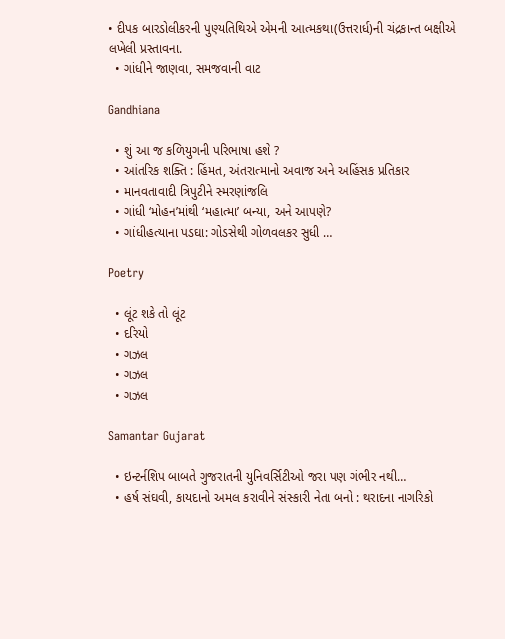• દીપક બારડોલીકરની પુણ્યતિથિએ એમની આત્મકથા(ઉત્તરાર્ધ)ની ચંદ્રકાન્ત બક્ષીએ લખેલી પ્રસ્તાવના.
  • ગાંધીને જાણવા, સમજવાની વાટ

Gandhiana

  • શું આ જ કળિયુગની પરિભાષા હશે ?
  • આંતરિક શક્તિ : હિંમત, અંતરાત્માનો અવાજ અને અહિંસક પ્રતિકાર
  • માનવતાવાદી ત્રિપુટીને સ્મરણાંજલિ
  • ગાંધી ‘મોહન’માંથી ‘મહાત્મા’ બન્યા, અને આપણે?
  • ગાંધીહત્યાના પડઘા: ગોડસેથી ગોળવલકર સુધી …

Poetry

  • લૂંટ શકે તો લૂંટ
  • દરિયો
  • ગઝલ
  • ગઝલ
  • ગઝલ

Samantar Gujarat

  • ઇન્ટર્નશિપ બાબતે ગુજરાતની યુનિવર્સિટીઓ જરા પણ ગંભીર નથી…
  • હર્ષ સંઘવી, કાયદાનો અમલ કરાવીને સંસ્કારી નેતા બનો : થરાદના નાગરિકો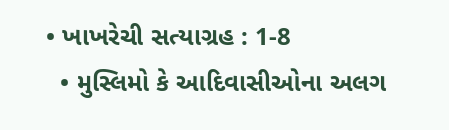• ખાખરેચી સત્યાગ્રહ : 1-8
  • મુસ્લિમો કે આદિવાસીઓના અલગ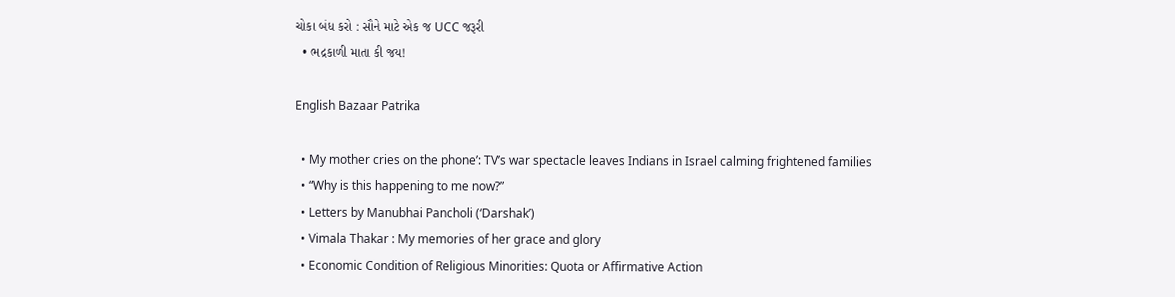ચોકા બંધ કરો : સૌને માટે એક જ UCC જરૂરી
  • ભદ્રકાળી માતા કી જય!

English Bazaar Patrika

  • My mother cries on the phone’: TV’s war spectacle leaves Indians in Israel calming frightened families
  • “Why is this happening to me now?”
  • Letters by Manubhai Pancholi (‘Darshak’)
  • Vimala Thakar : My memories of her grace and glory
  • Economic Condition of Religious Minorities: Quota or Affirmative Action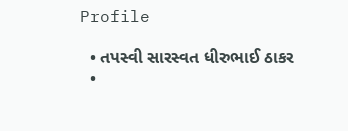Profile

  • તપસ્વી સારસ્વત ધીરુભાઈ ઠાકર
  •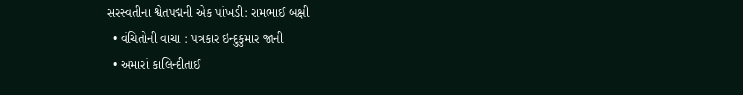સરસ્વતીના શ્વેતપદ્મની એક પાંખડી: રામભાઈ બક્ષી
  • વંચિતોની વાચા : પત્રકાર ઇન્દુકુમાર જાની
  • અમારાં કાલિન્દીતાઈ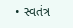• સ્વતંત્ર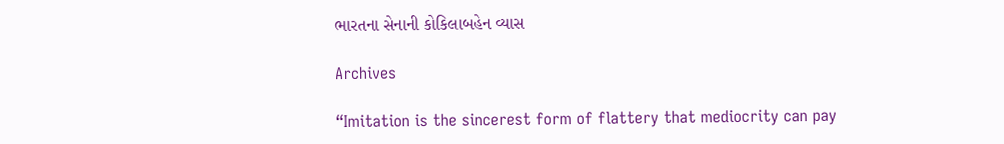ભારતના સેનાની કોકિલાબહેન વ્યાસ

Archives

“Imitation is the sincerest form of flattery that mediocrity can pay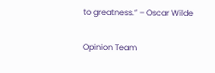to greatness.” – Oscar Wilde

Opinion Team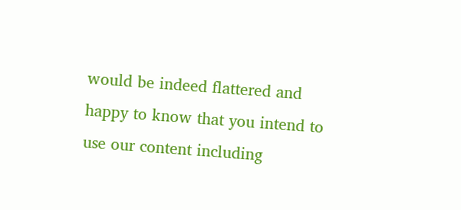would be indeed flattered and happy to know that you intend to use our content including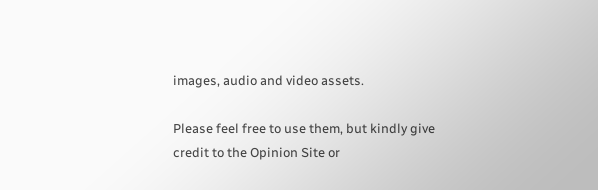images, audio and video assets.

Please feel free to use them, but kindly give credit to the Opinion Site or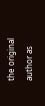the original author as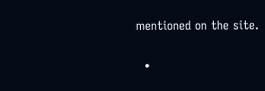mentioned on the site.

  •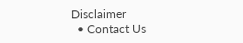Disclaimer
  • Contact Us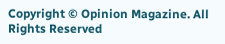Copyright © Opinion Magazine. All Rights Reserved